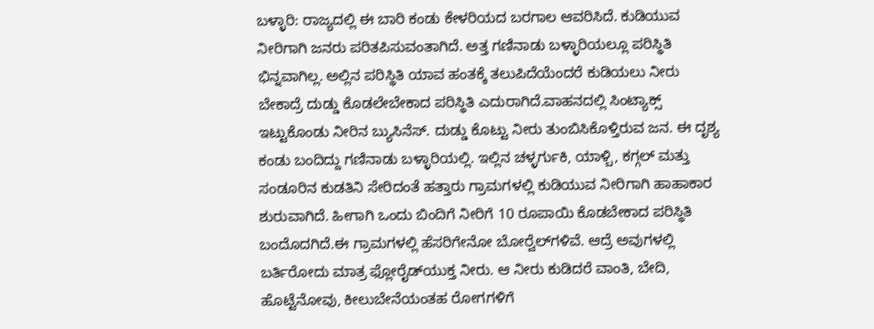ಬಳ್ಳಾರಿ: ರಾಜ್ಯದಲ್ಲಿ ಈ ಬಾರಿ ಕಂಡು ಕೇಳರಿಯದ ಬರಗಾಲ ಆವರಿಸಿದೆ. ಕುಡಿಯುವ ನೀರಿಗಾಗಿ ಜನರು ಪರಿತಪಿಸುವಂತಾಗಿದೆ. ಅತ್ತ ಗಣಿನಾಡು ಬಳ್ಳಾರಿಯಲ್ಲೂ ಪರಿಸ್ಥಿತಿ ಭಿನ್ನವಾಗಿಲ್ಲ. ಅಲ್ಲಿನ ಪರಿಸ್ಥಿತಿ ಯಾವ ಹಂತಕ್ಕೆ ತಲುಪಿದೆಯೆಂದರೆ ಕುಡಿಯಲು ನೀರು ಬೇಕಾದ್ರೆ ದುಡ್ಡು ಕೊಡಲೇಬೇಕಾದ ಪರಿಸ್ಥಿತಿ ಎದುರಾಗಿದೆ.ವಾಹನದಲ್ಲಿ ಸಿಂಟ್ಯಾಕ್ಸ್ ಇಟ್ಟುಕೊಂಡು ನೀರಿನ ಬ್ಯುಸಿನೆಸ್. ದುಡ್ಡು ಕೊಟ್ಟು ನೀರು ತುಂಬಿಸಿಕೊಳ್ತಿರುವ ಜನ. ಈ ದೃಶ್ಯ ಕಂಡು ಬಂದಿದ್ದು ಗಣಿನಾಡು ಬಳ್ಳಾರಿಯಲ್ಲಿ. ಇಲ್ಲಿನ ಚಳ್ಳರ್ಗುಕಿ, ಯಾಳ್ಬಿ, ಕಗ್ಗಲ್ ಮತ್ತು ಸಂಡೂರಿನ ಕುಡತಿನಿ ಸೇರಿದಂತೆ ಹತ್ತಾರು ಗ್ರಾಮಗಳಲ್ಲಿ ಕುಡಿಯುವ ನೀರಿಗಾಗಿ ಹಾಹಾಕಾರ ಶುರುವಾಗಿದೆ. ಹೀಗಾಗಿ ಒಂದು ಬಿಂದಿಗೆ ನೀರಿಗೆ 10 ರೂಪಾಯಿ ಕೊಡಬೇಕಾದ ಪರಿಸ್ಥಿತಿ ಬಂದೊದಗಿದೆ.ಈ ಗ್ರಾಮಗಳಲ್ಲಿ ಹೆಸರಿಗೇನೋ ಬೋರ್‍ವೆಲ್‍ಗಳಿವೆ. ಆದ್ರೆ ಅವುಗಳಲ್ಲಿ ಬರ್ತಿರೋದು ಮಾತ್ರ ಫ್ಲೋರೈಡ್‍ಯುಕ್ತ ನೀರು. ಆ ನೀರು ಕುಡಿದರೆ ವಾಂತಿ, ಬೇದಿ, ಹೊಟ್ಟೆನೋವು, ಕೀಲುಬೇನೆಯಂತಹ ರೋಗಗಳಿಗೆ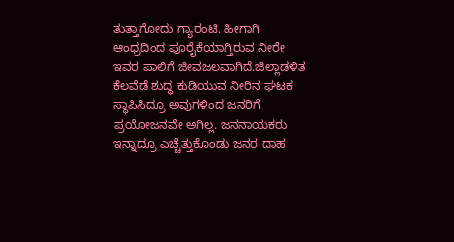ತುತ್ತಾಗೋದು ಗ್ಯಾರಂಟಿ. ಹೀಗಾಗಿ ಆಂಧ್ರದಿಂದ ಪೂರೈಕೆಯಾಗ್ತಿರುವ ನೀರೇ ಇವರ ಪಾಲಿಗೆ ಜೀವಜಲವಾಗಿದೆ.ಜಿಲ್ಲಾಡಳಿತ ಕೆಲವೆಡೆ ಶುದ್ಧ ಕುಡಿಯುವ ನೀರಿನ ಘಟಕ ಸ್ಥಾಪಿಸಿದ್ರೂ ಅವುಗಳಿಂದ ಜನರಿಗೆ ಪ್ರಯೋಜನವೇ ಅಗಿಲ್ಲ. ಜನನಾಯಕರು ಇನ್ನಾದ್ರೂ ಎಚ್ಚೆತ್ತುಕೊಂಡು ಜನರ ದಾಹ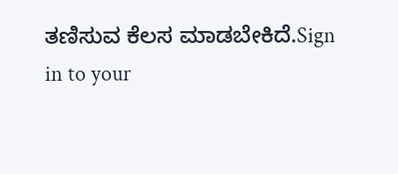ತಣಿಸುವ ಕೆಲಸ ಮಾಡಬೇಕಿದೆ.Sign in to your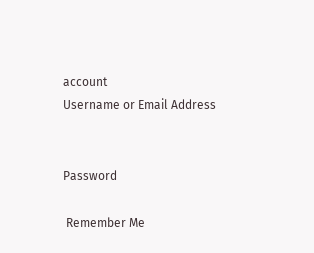account
Username or Email Address


Password

 Remember Me